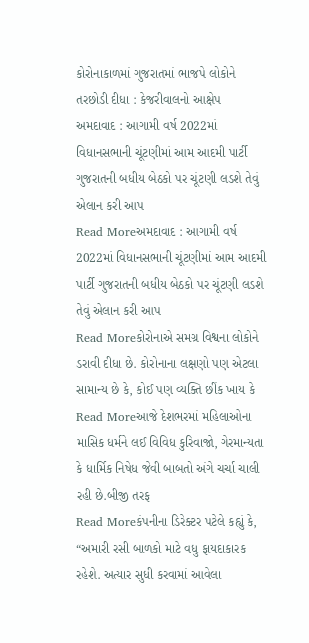કોરોનાકાળમાં ગુજરાતમાં ભાજપે લોકોને તરછોડી દીધા : કેજરીવાલનો આક્ષેપ
અમદાવાદ : આગામી વર્ષ 2022માં વિધાનસભાની ચૂંટણીમાં આમ આદમી પાર્ટી ગુજરાતની બધીય બેઠકો પર ચૂંટણી લડશે તેવું એલાન કરી આપ
Read Moreઅમદાવાદ : આગામી વર્ષ 2022માં વિધાનસભાની ચૂંટણીમાં આમ આદમી પાર્ટી ગુજરાતની બધીય બેઠકો પર ચૂંટણી લડશે તેવું એલાન કરી આપ
Read Moreકોરોનાએ સમગ્ર વિશ્વના લોકોને ડરાવી દીધા છે. કોરોનાના લક્ષણો પણ એટલા સામાન્ય છે કે, કોઈ પણ વ્યક્તિ છીંક ખાય કે
Read Moreઆજે દેશભરમાં મહિલાઓના માસિક ધર્મને લઈ વિવિધ કુરિવાજો, ગેરમાન્યતા કે ધાર્મિક નિષેધ જેવી બાબતો અંગે ચર્ચા ચાલી રહી છે.બીજી તરફ
Read Moreકંપનીના ડિરેક્ટર પટેલે કહ્યું કે, “અમારી રસી બાળકો માટે વધુ ફાયદાકારક રહેશે. અત્યાર સુધી કરવામાં આવેલા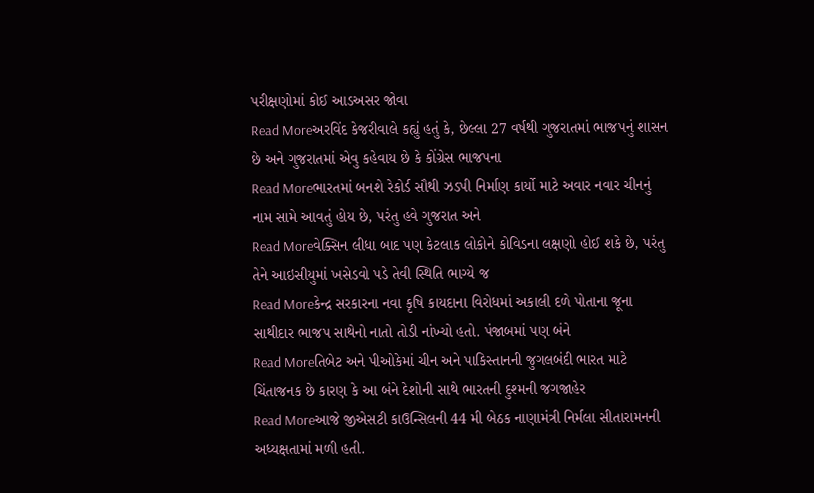પરીક્ષણોમાં કોઈ આડઅસર જોવા
Read Moreઅરવિંદ કેજરીવાલે કહ્યું હતું કે, છેલ્લા 27 વર્ષથી ગુજરાતમાં ભાજપનું શાસન છે અને ગુજરાતમાં એવુ કહેવાય છે કે કોંગ્રેસ ભાજપના
Read Moreભારતમાં બનશે રેકોર્ડ સૌથી ઝડપી નિર્માણ કાર્યો માટે અવાર નવાર ચીનનું નામ સામે આવતું હોય છે, પરંતુ હવે ગુજરાત અને
Read Moreવેક્સિન લીધા બાદ પણ કેટલાક લોકોને કોવિડના લક્ષણો હોઈ શકે છે, પરંતુ તેને આઇસીયુમાં ખસેડવો પડે તેવી સ્થિતિ ભાગ્યે જ
Read Moreકેન્દ્ર સરકારના નવા કૃષિ કાયદાના વિરોધમાં અકાલી દળે પોતાના જૂના સાથીદાર ભાજપ સાથેનો નાતો તોડી નાંખ્યો હતો. પંજાબમાં પણ બંને
Read Moreતિબેટ અને પીઓકેમાં ચીન અને પાકિસ્તાનની જુગલબંદી ભારત માટે ચિંતાજનક છે કારણ કે આ બંને દેશોની સાથે ભારતની દુશ્મની જગજાહેર
Read Moreઆજે જીએસટી કાઉન્સિલની 44 મી બેઠક નાણામંત્રી નિર્મલા સીતારામનની અધ્યક્ષતામાં મળી હતી.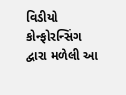વિડીયો કોન્ફોરન્સિંગ દ્વારા મળેલી આ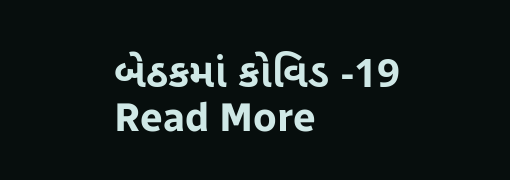બેઠકમાં કોવિડ -19
Read More